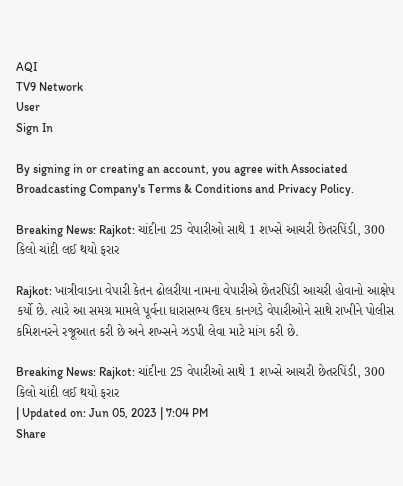AQI
TV9 Network
User
Sign In

By signing in or creating an account, you agree with Associated Broadcasting Company's Terms & Conditions and Privacy Policy.

Breaking News: Rajkot: ચાંદીના 25 વેપારીઓ સાથે 1 શખ્સે આચરી છેતરપિંડી, 300 કિલો ચાંદી લઈ થયો ફરાર

Rajkot: ખાત્રીવાડના વેપારી કેતન ઢોલરીયા નામના વેપારીએ છેતરપિંડી આચરી હોવાનો આક્ષેપ કર્યો છે. ત્યારે આ સમગ્ર મામલે પૂર્વના ધારાસભ્ય ઉદય કાનગડે વેપારીઓને સાથે રાખીને પોલીસ કમિશનરને રજૂઆત કરી છે અને શખ્સને ઝડપી લેવા માટે માંગ કરી છે.

Breaking News: Rajkot: ચાંદીના 25 વેપારીઓ સાથે 1 શખ્સે આચરી છેતરપિંડી, 300 કિલો ચાંદી લઈ થયો ફરાર
| Updated on: Jun 05, 2023 | 7:04 PM
Share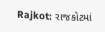Rajkot: રાજકોટમાં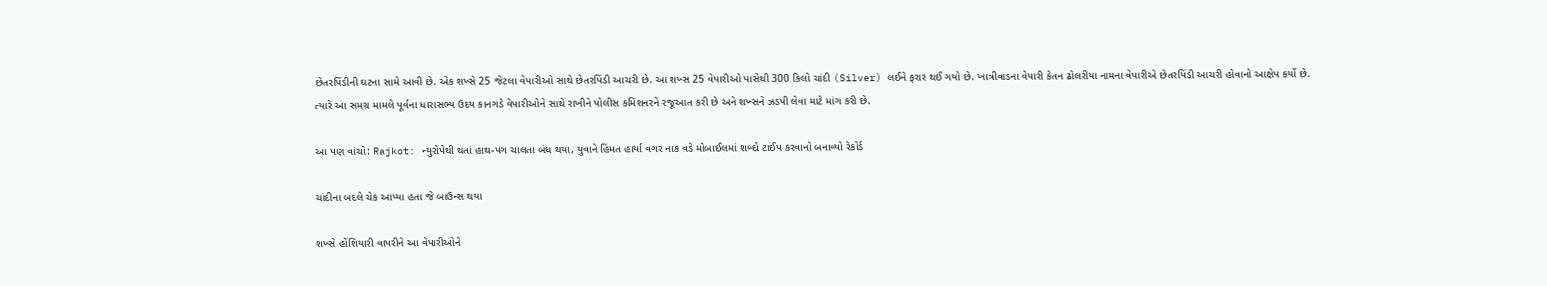છેતરપિંડીની ઘટના સામે આવી છે. એક શખ્સે 25 જેટલા વેપારીઓ સાથે છેતરપિંડી આચરી છે. આ શખ્સ 25 વેપારીઓ પાસેથી 300 કિલો ચાંદી (Silver) લઈને ફરાર થઈ ગયો છે. ખાત્રીવાડના વેપારી કેતન ઢોલરીયા નામના વેપારીએ છેતરપિંડી આચરી હોવાનો આક્ષેપ કર્યો છે. ત્યારે આ સમગ્ર મામલે પૂર્વના ધારાસભ્ય ઉદય કાનગડે વેપારીઓને સાથે રાખીને પોલીસ કમિશનરને રજૂઆત કરી છે અને શખ્સને ઝડપી લેવા માટે માંગ કરી છે.

આ પણ વાંચો: Rajkot: ન્યુરોપેથી થતાં હાથ-પગ ચાલતા બંધ થયા, યુવાને હિંમત હાર્યા વગર નાક વડે મોબાઈલમાં શબ્દો ટાઈપ કરવાનો બનાવ્યો રેકોર્ડ

ચાંદીના બદલે ચેક આપ્યા હતા જે બાઉન્સ થયા

શખ્સે હોંશિયારી વાપરીને આ વેપારીઓને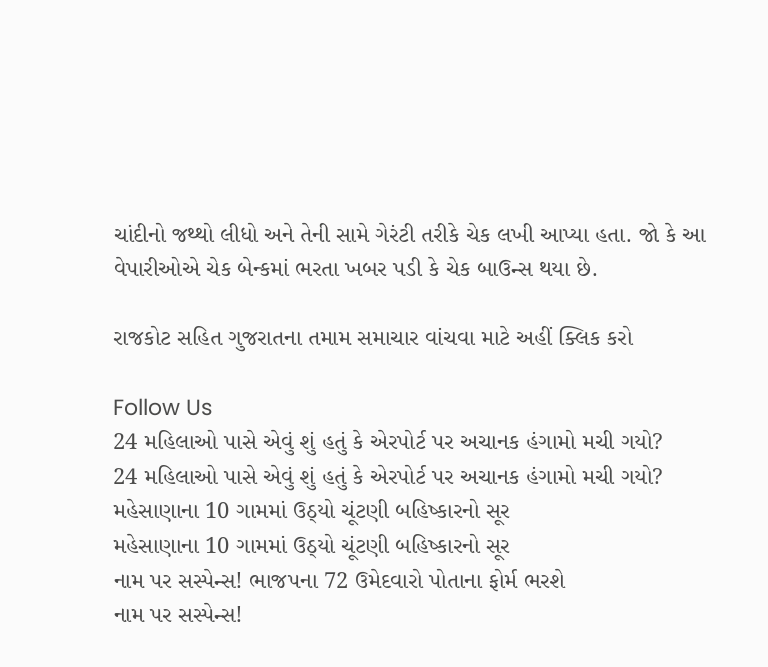ચાંદીનો જથ્થો લીધો અને તેની સામે ગેરંટી તરીકે ચેક લખી આપ્યા હતા. જો કે આ વેપારીઓએ ચેક બેન્કમાં ભરતા ખબર પડી કે ચેક બાઉન્સ થયા છે.

રાજકોટ સહિત ગુજરાતના તમામ સમાચાર વાંચવા માટે અહીં ક્લિક કરો

Follow Us
24 મહિલાઓ પાસે એવું શું હતું કે એરપોર્ટ પર અચાનક હંગામો મચી ગયો?
24 મહિલાઓ પાસે એવું શું હતું કે એરપોર્ટ પર અચાનક હંગામો મચી ગયો?
મહેસાણાના 10 ગામમાં ઉઠ્યો ચૂંટણી બહિષ્કારનો સૂર
મહેસાણાના 10 ગામમાં ઉઠ્યો ચૂંટણી બહિષ્કારનો સૂર
નામ પર સસ્પેન્સ! ભાજપના 72 ઉમેદવારો પોતાના ફોર્મ ભરશે
નામ પર સસ્પેન્સ!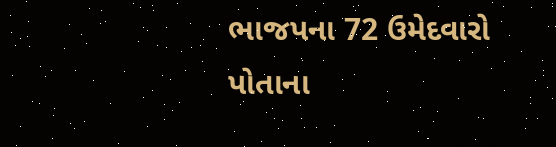ભાજપના 72 ઉમેદવારો પોતાના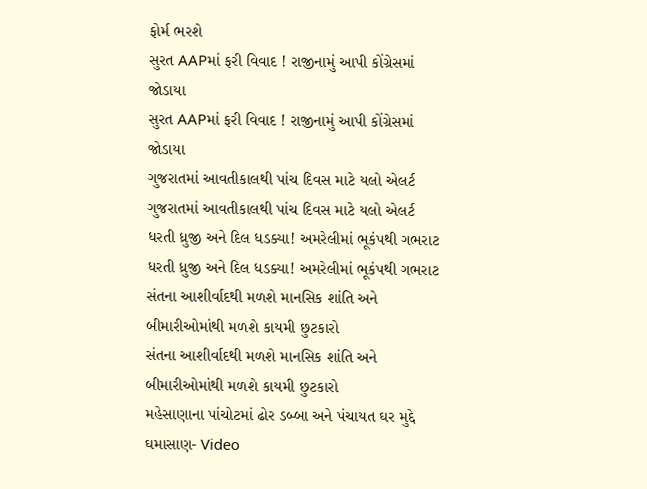ફોર્મ ભરશે
સુરત AAPમાં ફરી વિવાદ ! રાજીનામું આપી કોંગ્રેસમાં જોડાયા
સુરત AAPમાં ફરી વિવાદ ! રાજીનામું આપી કોંગ્રેસમાં જોડાયા
ગુજરાતમાં આવતીકાલથી પાંચ દિવસ માટે યલો એલર્ટ
ગુજરાતમાં આવતીકાલથી પાંચ દિવસ માટે યલો એલર્ટ
ધરતી ધ્રુજી અને દિલ ધડક્યા! અમરેલીમાં ભૂકંપથી ગભરાટ
ધરતી ધ્રુજી અને દિલ ધડક્યા! અમરેલીમાં ભૂકંપથી ગભરાટ
સંતના આશીર્વાદથી મળશે માનસિક શાંતિ અને બીમારીઓમાંથી મળશે કાયમી છુટકારો
સંતના આશીર્વાદથી મળશે માનસિક શાંતિ અને બીમારીઓમાંથી મળશે કાયમી છુટકારો
મહેસાણાના પાંચોટમાં ઢોર ડબ્બા અને પંચાયત ઘર મુદ્દે ઘમાસાણ- Video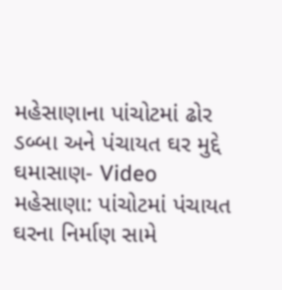મહેસાણાના પાંચોટમાં ઢોર ડબ્બા અને પંચાયત ઘર મુદ્દે ઘમાસાણ- Video
મહેસાણા: પાંચોટમાં પંચાયત ઘરના નિર્માણ સામે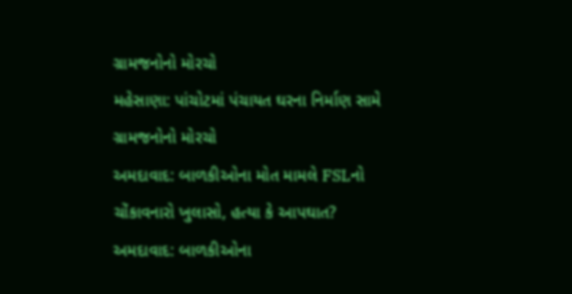ગ્રામજનોનો મોરચો
મહેસાણા: પાંચોટમાં પંચાયત ઘરના નિર્માણ સામે ગ્રામજનોનો મોરચો
અમદાવાદ: બાળકીઓના મોત મામલે FSLનો ચોંકાવનારો ખુલાસો, હત્યા કે આપઘાત?
અમદાવાદ: બાળકીઓના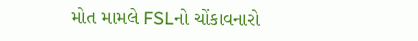મોત મામલે FSLનો ચોંકાવનારો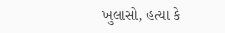ખુલાસો, હત્યા કે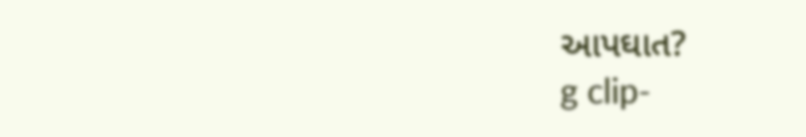આપઘાત?
g clip-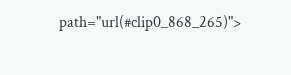path="url(#clip0_868_265)">